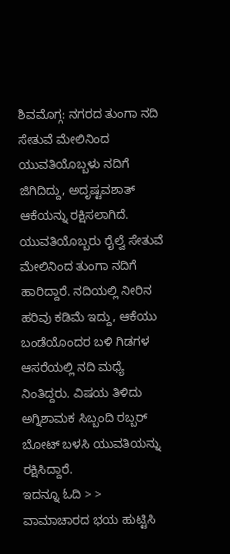ಶಿವಮೊಗ್ಗ: ನಗರದ ತುಂಗಾ ನದಿ ಸೇತುವೆ ಮೇಲಿನಿಂದ ಯುವತಿಯೊಬ್ಬಳು ನದಿಗೆ ಜಿಗಿದಿದ್ದು, ಅದೃಷ್ಟವಶಾತ್ ಆಕೆಯನ್ನು ರಕ್ಷಿಸಲಾಗಿದೆ.
ಯುವತಿಯೊಬ್ಬರು ರೈಲ್ವೆ ಸೇತುವೆ ಮೇಲಿನಿಂದ ತುಂಗಾ ನದಿಗೆ ಹಾರಿದ್ದಾರೆ. ನದಿಯಲ್ಲಿ ನೀರಿನ ಹರಿವು ಕಡಿಮೆ ಇದ್ದು, ಆಕೆಯು ಬಂಡೆಯೊಂದರ ಬಳಿ ಗಿಡಗಳ ಆಸರೆಯಲ್ಲಿ ನದಿ ಮಧ್ಯೆ ನಿಂತಿದ್ದರು. ವಿಷಯ ತಿಳಿದು ಅಗ್ನಿಶಾಮಕ ಸಿಬ್ಬಂದಿ ರಬ್ಬರ್ ಬೋಟ್ ಬಳಸಿ ಯುವತಿಯನ್ನು ರಕ್ಷಿಸಿದ್ದಾರೆ.
ಇದನ್ನೂ ಓದಿ > > ವಾಮಾಚಾರದ ಭಯ ಹುಟ್ಟಿಸಿ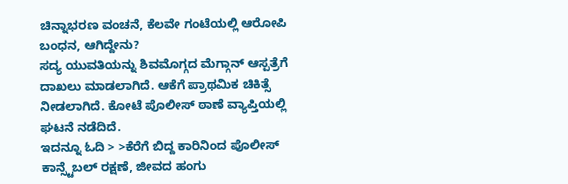ಚಿನ್ನಾಭರಣ ವಂಚನೆ, ಕೆಲವೇ ಗಂಟೆಯಲ್ಲಿ ಆರೋಪಿ ಬಂಧನ, ಆಗಿದ್ದೇನು?
ಸದ್ಯ ಯುವತಿಯನ್ನು ಶಿವಮೊಗ್ಗದ ಮೆಗ್ಗಾನ್ ಆಸ್ಪತ್ರೆಗೆ ದಾಖಲು ಮಾಡಲಾಗಿದೆ. ಆಕೆಗೆ ಪ್ರಾಥಮಿಕ ಚಿಕಿತ್ಸೆ ನೀಡಲಾಗಿದೆ. ಕೋಟೆ ಪೊಲೀಸ್ ಠಾಣೆ ವ್ಯಾಪ್ತಿಯಲ್ಲಿ ಘಟನೆ ನಡೆದಿದೆ.
ಇದನ್ನೂ ಓದಿ > >ಕೆರೆಗೆ ಬಿದ್ದ ಕಾರಿನಿಂದ ಪೊಲೀಸ್ ಕಾನ್ಸ್ಟೆಬಲ್ ರಕ್ಷಣೆ, ಜೀವದ ಹಂಗು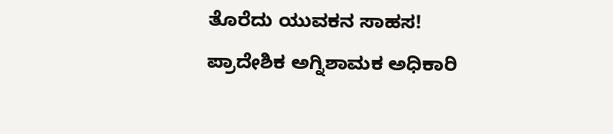ತೊರೆದು ಯುವಕನ ಸಾಹಸ!
ಪ್ರಾದೇಶಿಕ ಅಗ್ನಿಶಾಮಕ ಅಧಿಕಾರಿ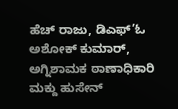ಹೆಚ್ ರಾಜು, ಡಿಎಫ್’ಓ ಅಶೋಕ್ ಕುಮಾರ್, ಅಗ್ನಿಶಾಮಕ ಠಾಣಾಧಿಕಾರಿ ಮಕ್ದು ಹುಸೇನ್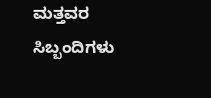ಮತ್ತವರ ಸಿಬ್ಬಂದಿಗಳು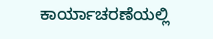ಕಾರ್ಯಾಚರಣೆಯಲ್ಲಿ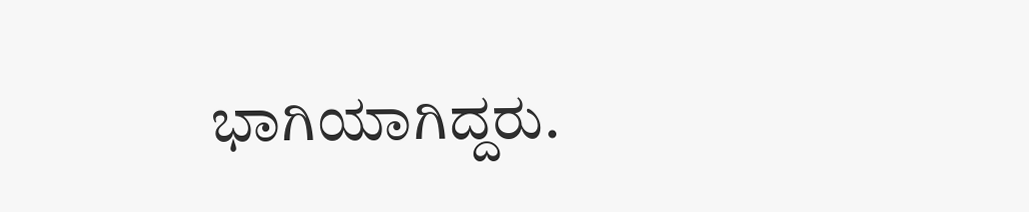ಭಾಗಿಯಾಗಿದ್ದರು.